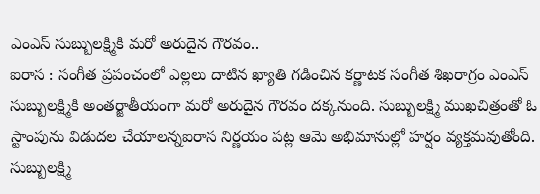ఎంఎస్ సుబ్బులక్ష్మికి మరో అరుదైన గౌరవం..
ఐరాస : సంగీత ప్రపంచంలో ఎల్లలు దాటిన ఖ్యాతి గడించిన కర్ణాటక సంగీత శిఖరాగ్రం ఎంఎస్ సుబ్బులక్ష్మికి అంతర్జాతీయంగా మరో అరుదైన గౌరవం దక్కనుంది. సుబ్బులక్ష్మి ముఖచిత్రంతో ఓ స్టాంపును విడుదల చేయాలన్నఐరాస నిర్ణయం పట్ల ఆమె అభిమానుల్లో హర్షం వ్యక్తమవుతోంది.
సుబ్బులక్ష్మి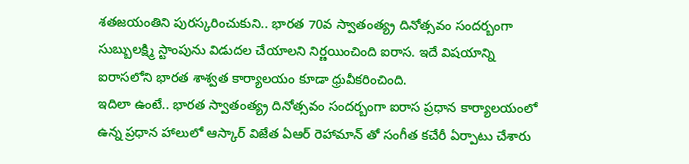శతజయంతిని పురస్కరించుకుని.. భారత 70వ స్వాతంత్య్ర దినోత్సవం సందర్బంగా సుబ్బులక్ష్మి స్టాంపును విడుదల చేయాలని నిర్ణయించింది ఐరాస. ఇదే విషయాన్ని ఐరాసలోని భారత శాశ్వత కార్యాలయం కూడా ధ్రువీకరించింది.
ఇదిలా ఉంటే.. భారత స్వాతంత్య్ర దినోత్సవం సందర్బంగా ఐరాస ప్రధాన కార్యాలయంలో ఉన్న ప్రధాన హాలులో ఆస్కార్ విజేత ఏఆర్ రెహామాన్ తో సంగీత కచేరీ ఏర్పాటు చేశారు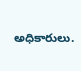అధికారులు.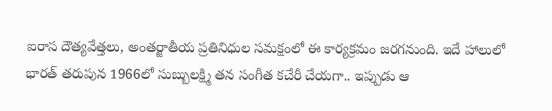ఐరాస దౌత్యవేత్తలు, అంతర్జాతీయ ప్రతినిధుల సమక్షంలో ఈ కార్యక్రమం జరగనుంది. ఇదే హాలులో భారత్ తరుపున 1966లో సుబ్బులక్ష్మి తన సంగీత కచేరీ చేయగా.. ఇప్పుడు ఆ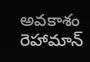అవకాశం రెహామాన్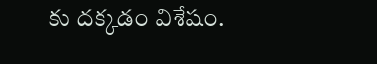కు దక్కడం విశేషం.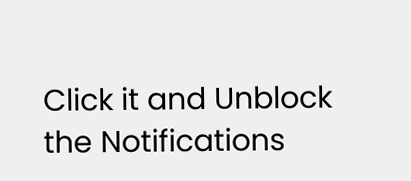Click it and Unblock the Notifications